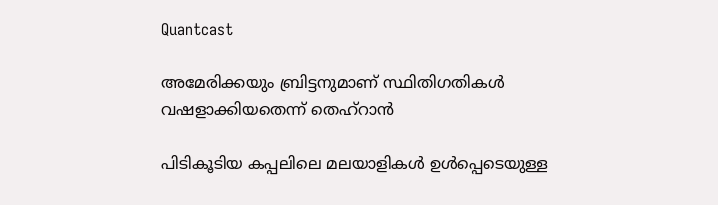Quantcast

അമേരിക്കയും ബ്രിട്ടനുമാണ് സ്ഥിതിഗതികൾ വഷളാക്കിയതെന്ന് തെഹ്റാൻ

പിടികൂടിയ കപ്പലിലെ മലയാളികൾ ഉൾപ്പെടെയുള്ള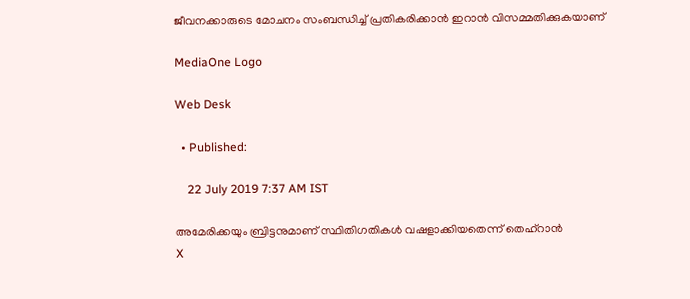ജീവനക്കാരുടെ മോചനം സംബന്ധിച്ച് പ്രതികരിക്കാൻ ഇറാൻ വിസമ്മതിക്കുകയാണ്

MediaOne Logo

Web Desk

  • Published:

    22 July 2019 7:37 AM IST

അമേരിക്കയും ബ്രിട്ടനുമാണ് സ്ഥിതിഗതികൾ വഷളാക്കിയതെന്ന് തെഹ്റാൻ
X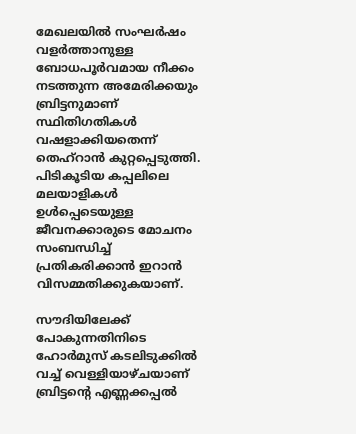മേഖലയിൽ സംഘർഷം വളർത്താനുള്ള ബോധപൂർവമായ നീക്കം നടത്തുന്ന അമേരിക്കയും ബ്രിട്ടനുമാണ് സ്ഥിതിഗതികൾ വഷളാക്കിയതെന്ന് തെഹ്റാൻ കുറ്റപ്പെടുത്തി. പിടികൂടിയ കപ്പലിലെ മലയാളികൾ ഉൾപ്പെടെയുള്ള ജീവനക്കാരുടെ മോചനം സംബന്ധിച്ച്
പ്രതികരിക്കാൻ ഇറാൻ വിസമ്മതിക്കുകയാണ്.

സൗദിയിലേക്ക് പോകുന്നതിനിടെ ഹോര്‍മുസ് കടലിടുക്കില്‍
വച്ച് വെള്ളിയാഴ്ചയാണ് ബ്രിട്ടന്റെ എണ്ണക്കപ്പല്‍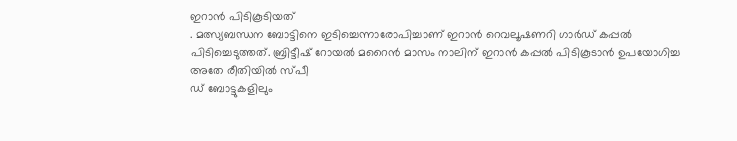ഇറാൻ പിടികൂടിയത്
. മത്സ്യബന്ധന ബോട്ടിനെ ഇടിച്ചെന്നാരോപിച്ചാണ് ഇറാൻ റെവലൂഷണറി ഗാര്‍ഡ് കപ്പൽ പിടിച്ചെടുത്തത്. ബ്രിട്ടീഷ് റോയൽ മറൈൻ മാസം നാലിന് ഇറാൻ കപ്പൽ പിടികൂടാൻ ഉപയോഗിച്ച അതേ രീതിയിൽ സ്പീ
ഡ് ബോട്ടുകളിലും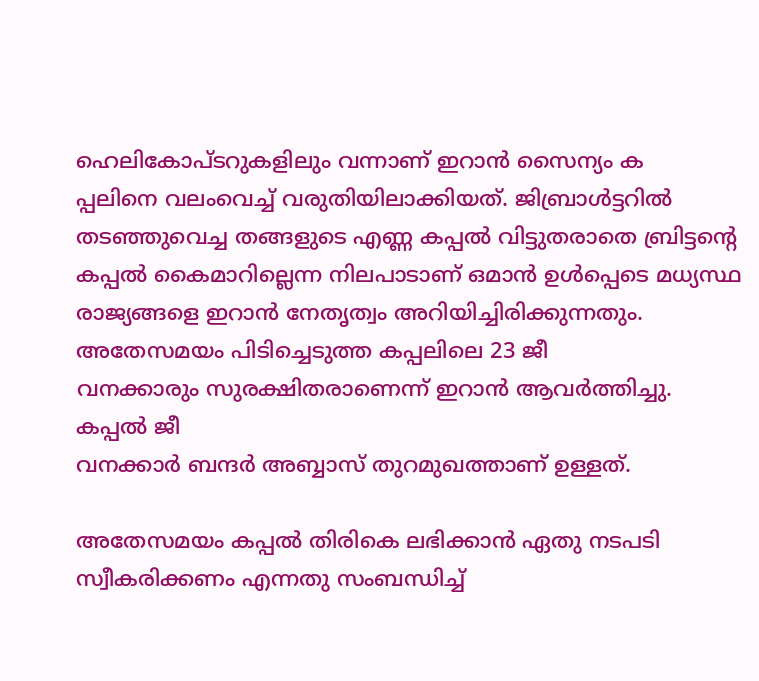ഹെലികോപ്ടറുകളിലും വന്നാണ് ഇറാൻ സൈന്യം ക
പ്പലിനെ വലംവെച്ച് വരുതിയിലാക്കിയത്. ജിബ്രാൾട്ടറിൽ തടഞ്ഞുവെച്ച തങ്ങളുടെ എണ്ണ കപ്പൽ വിട്ടുതരാതെ ബ്രിട്ടന്റെ കപ്പൽ കൈമാറില്ലെന്ന നിലപാടാണ് ഒമാൻ ഉൾപ്പെടെ മധ്യസ്ഥ രാജ്യങ്ങളെ ഇറാൻ നേതൃത്വം അറിയിച്ചിരിക്കുന്നതും. അതേസമയം പിടിച്ചെടുത്ത കപ്പലിലെ 23 ജീ
വനക്കാരും സുരക്ഷിതരാണെന്ന് ഇറാൻ ആവർത്തിച്ചു. കപ്പൽ ജീ
വനക്കാർ ബന്ദർ അബ്ബാസ് തുറമുഖത്താണ് ഉള്ളത്.

അതേസമയം കപ്പൽ തിരികെ ലഭിക്കാൻ ഏതു നടപടി സ്വീകരിക്കണം എന്നതു സംബന്ധിച്ച്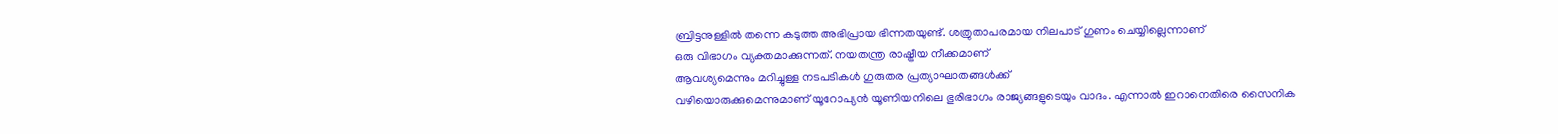ബ്രിട്ടനുള്ളിൽ തന്നെ കടുത്ത അഭിപ്രായ ഭിന്നതയുണ്ട്. ശത്രുതാപരമായ നിലപാട് ഗുണം ചെയ്യില്ലെന്നാണ്
ഒരു വിഭാഗം വ്യക്തമാക്കുന്നത്. നയതന്ത്ര രാഷ്ട്രീയ നീക്കമാണ്
ആവശ്യമെന്നും മറിച്ചുള്ള നടപടികൾ ഗുരുതര പ്രത്യാഘാതങ്ങൾക്ക്
വഴിയൊരുക്കുമെന്നുമാണ് യൂറോപ്യൻ യൂണിയനിലെ ഭുരിഭാഗം രാജ്യങ്ങളുടെയും വാദം. എന്നാൽ ഇറാനെതിരെ സൈനിക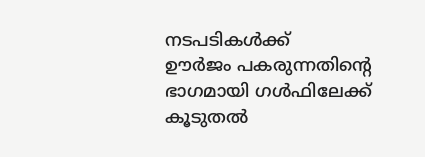നടപടികൾക്ക്
ഊർജം പകരുന്നതിന്റെ ഭാഗമായി ഗൾഫിലേക്ക്
കൂടുതൽ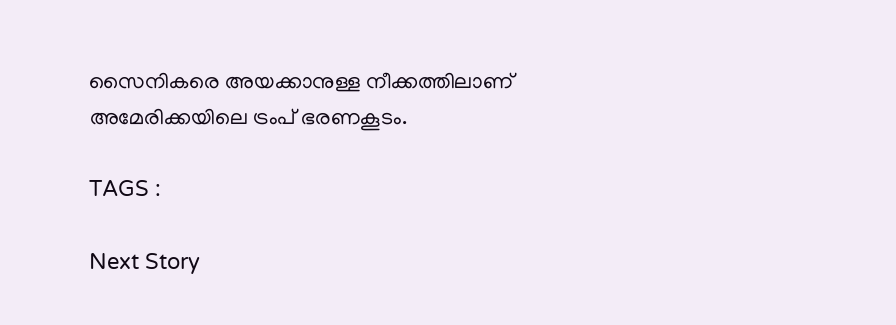സൈനികരെ അയക്കാനുള്ള നീക്കത്തിലാണ്
അമേരിക്കയിലെ ട്രംപ് ഭരണകൂടം.

TAGS :

Next Story